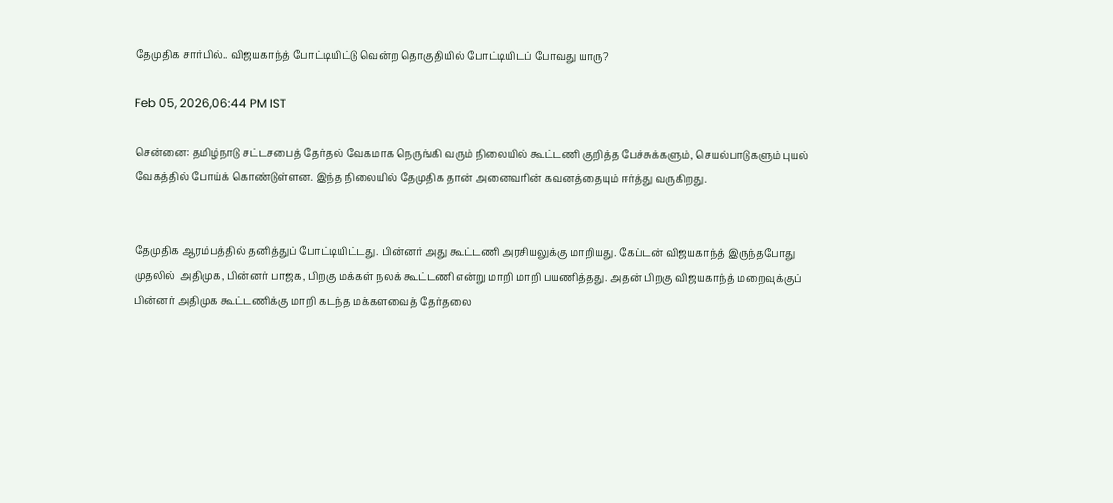தேமுதிக சார்பில்.. விஜயகாந்த் போட்டியிட்டு வென்ற தொகுதியில் போட்டியிடப் போவது யாரு?

Feb 05, 2026,06:44 PM IST

சென்னை: தமிழ்நாடு சட்டசபைத் தேர்தல் வேகமாக நெருங்கி வரும் நிலையில் கூட்டணி குறித்த பேச்சுக்களும், செயல்பாடுகளும் புயல் வேகத்தில் போய்க் கொண்டுள்ளன. இந்த நிலையில் தேமுதிக தான் அனைவரின் கவனத்தையும் ஈர்த்து வருகிறது.


தேமுதிக ஆரம்பத்தில் தனித்துப் போட்டியிட்டது. பின்னர் அது கூட்டணி அரசியலுக்கு மாறியது. கேப்டன் விஜயகாந்த் இருந்தபோது முதலில்  அதிமுக, பின்னர் பாஜக, பிறகு மக்கள் நலக் கூட்டணி என்று மாறி மாறி பயணித்தது. அதன் பிறகு விஜயகாந்த் மறைவுக்குப் பின்னர் அதிமுக கூட்டணிக்கு மாறி கடந்த மக்களவைத் தேர்தலை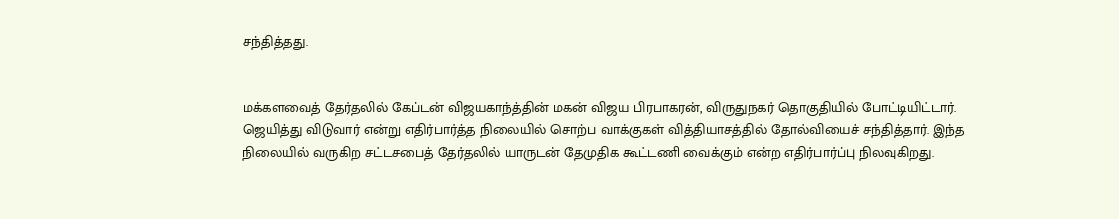சந்தித்தது.


மக்களவைத் தேர்தலில் கேப்டன் விஜயகாந்த்தின் மகன் விஜய பிரபாகரன், விருதுநகர் தொகுதியில் போட்டியிட்டார். ஜெயித்து விடுவார் என்று எதிர்பார்த்த நிலையில் சொற்ப வாக்குகள் வித்தியாசத்தில் தோல்வியைச் சந்தித்தார். இந்த நிலையில் வருகிற சட்டசபைத் தேர்தலில் யாருடன் தேமுதிக கூட்டணி வைக்கும் என்ற எதிர்பார்ப்பு நிலவுகிறது.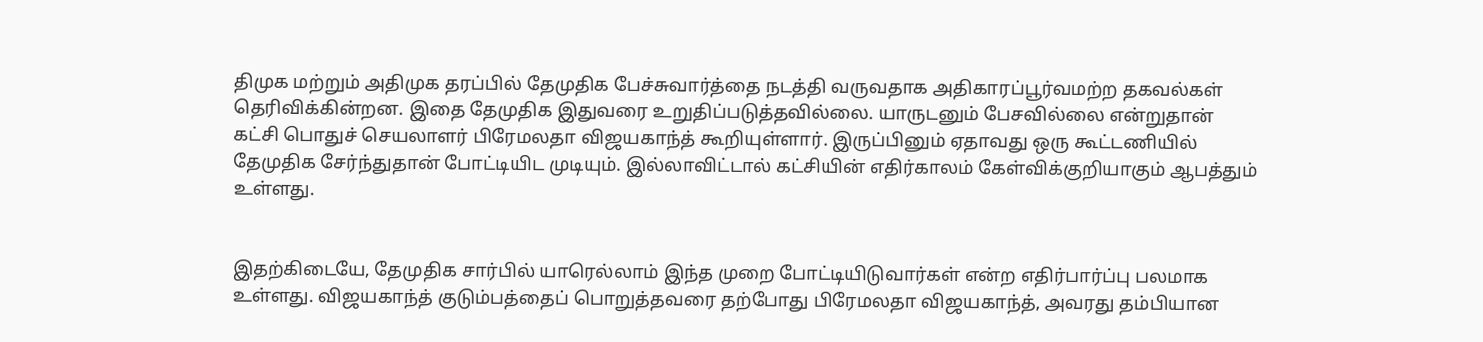திமுக மற்றும் அதிமுக தரப்பில் தேமுதிக பேச்சுவார்த்தை நடத்தி வருவதாக அதிகாரப்பூர்வமற்ற தகவல்கள் தெரிவிக்கின்றன. இதை தேமுதிக இதுவரை உறுதிப்படுத்தவில்லை. யாருடனும் பேசவில்லை என்றுதான் கட்சி பொதுச் செயலாளர் பிரேமலதா விஜயகாந்த் கூறியுள்ளார். இருப்பினும் ஏதாவது ஒரு கூட்டணியில் தேமுதிக சேர்ந்துதான் போட்டியிட முடியும். இல்லாவிட்டால் கட்சியின் எதிர்காலம் கேள்விக்குறியாகும் ஆபத்தும் உள்ளது.


இதற்கிடையே, தேமுதிக சார்பில் யாரெல்லாம் இந்த முறை போட்டியிடுவார்கள் என்ற எதிர்பார்ப்பு பலமாக உள்ளது. விஜயகாந்த் குடும்பத்தைப் பொறுத்தவரை தற்போது பிரேமலதா விஜயகாந்த், அவரது தம்பியான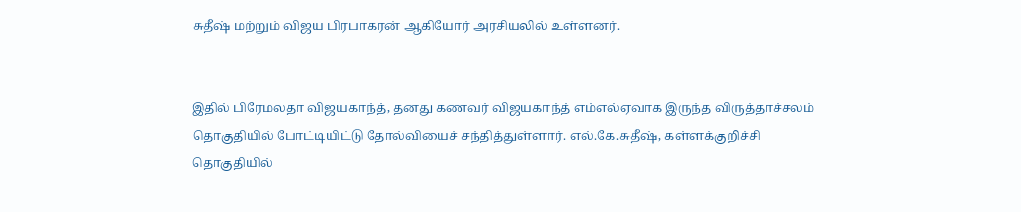சுதீஷ் மற்றும் விஜய பிரபாகரன் ஆகியோர் அரசியலில் உள்ளனர்.


இதில் பிரேமலதா விஜயகாந்த், தனது கணவர் விஜயகாந்த் எம்எல்ஏவாக இருந்த விருத்தாச்சலம் தொகுதியில் போட்டியிட்டு தோல்வியைச் சந்தித்துள்ளார். எல்.கே.சுதீஷ், கள்ளக்குறிச்சி தொகுதியில்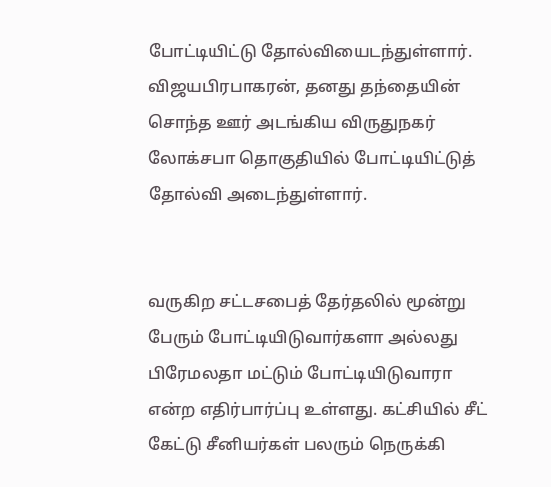போட்டியிட்டு தோல்வியைடந்துள்ளார். விஜயபிரபாகரன், தனது தந்தையின் சொந்த ஊர் அடங்கிய விருதுநகர் லோக்சபா தொகுதியில் போட்டியிட்டுத் தோல்வி அடைந்துள்ளார்.


வருகிற சட்டசபைத் தேர்தலில் மூன்று பேரும் போட்டியிடுவார்களா அல்லது பிரேமலதா மட்டும் போட்டியிடுவாரா என்ற எதிர்பார்ப்பு உள்ளது. கட்சியில் சீட் கேட்டு சீனியர்கள் பலரும் நெருக்கி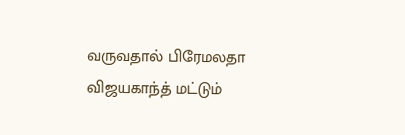வருவதால் பிரேமலதா விஜயகாந்த் மட்டும்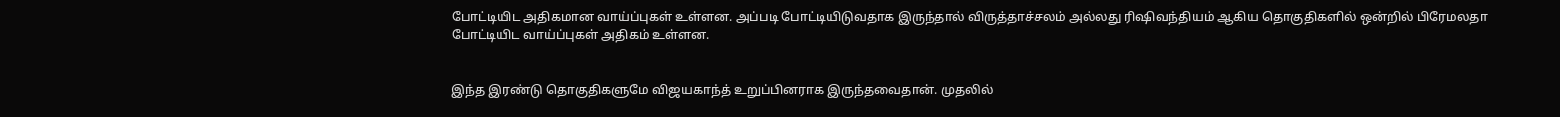போட்டியிட அதிகமான வாய்ப்புகள் உள்ளன. அப்படி போட்டியிடுவதாக இருந்தால் விருத்தாச்சலம் அல்லது ரிஷிவந்தியம் ஆகிய தொகுதிகளில் ஒன்றில் பிரேமலதா போட்டியிட வாய்ப்புகள் அதிகம் உள்ளன.


இந்த இரண்டு தொகுதிகளுமே விஜயகாந்த் உறுப்பினராக இருந்தவைதான். முதலில்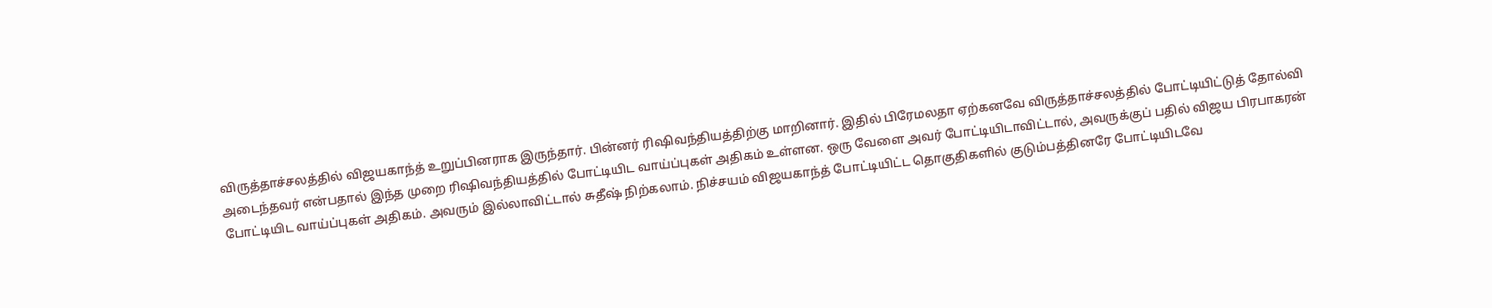விருத்தாச்சலத்தில் விஜயகாந்த் உறுப்பினராக இருந்தார். பின்னர் ரிஷிவந்தியத்திற்கு மாறினார். இதில் பிரேமலதா ஏற்கனவே விருத்தாச்சலத்தில் போட்டியிட்டுத் தோல்வி அடைந்தவர் என்பதால் இந்த முறை ரிஷிவந்தியத்தில் போட்டியிட வாய்ப்புகள் அதிகம் உள்ளன. ஒரு வேளை அவர் போட்டியிடாவிட்டால், அவருக்குப் பதில் விஜய பிரபாகரன் போட்டியிட வாய்ப்புகள் அதிகம். அவரும் இல்லாவிட்டால் சுதீஷ் நிற்கலாம். நிச்சயம் விஜயகாந்த் போட்டியிட்ட தொகுதிகளில் குடும்பத்தினரே போட்டியிடவே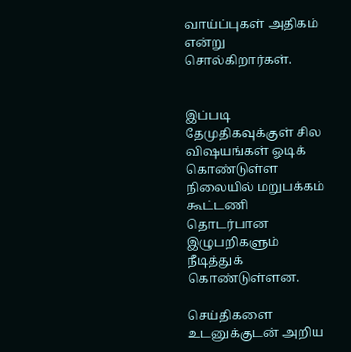வாய்ப்புகள் அதிகம் என்று சொல்கிறார்கள்.


இப்படி தேமுதிகவுக்குள் சில விஷயங்கள் ஓடிக் கொண்டுள்ள நிலையில் மறுபக்கம் கூட்டணி தொடர்பான இழுபறிகளும் நீடித்துக் கொண்டுள்ளன.

செய்திகளை உடனுக்குடன் அறிய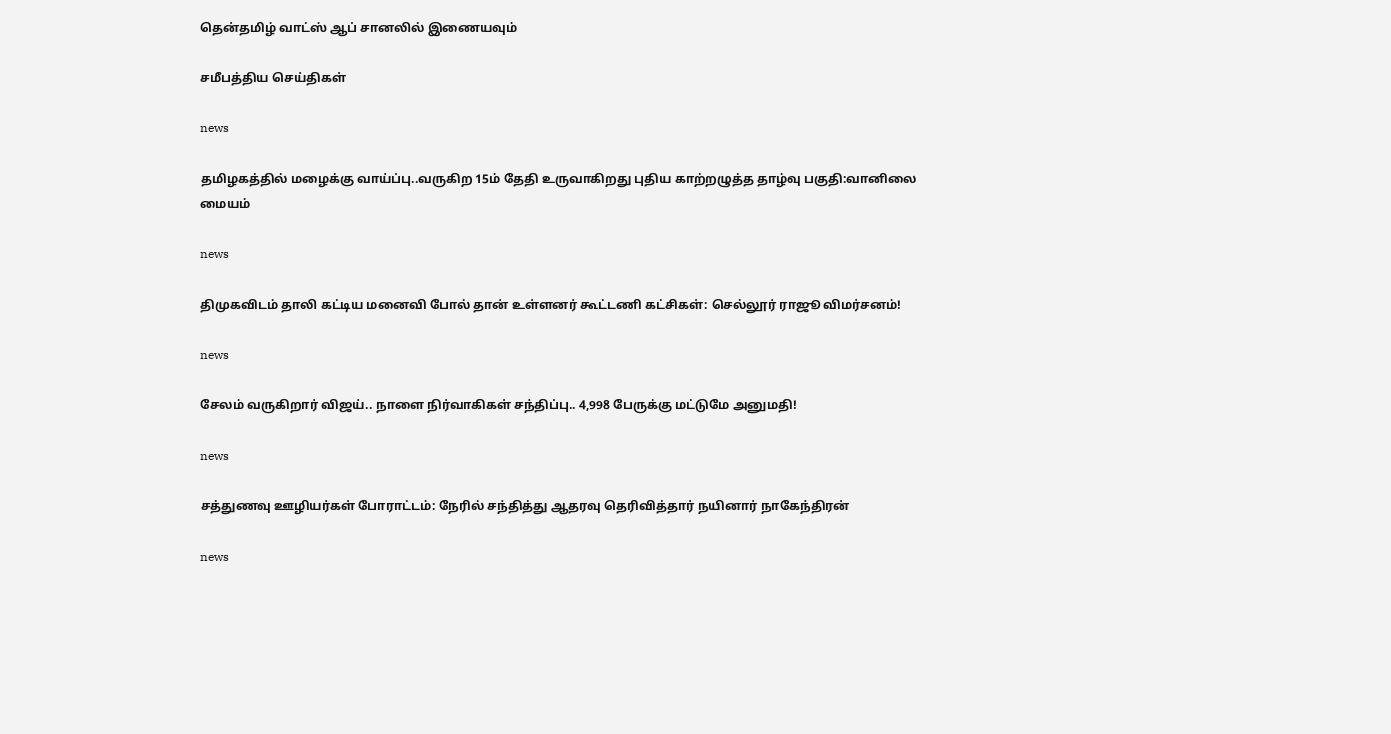தென்தமிழ் வாட்ஸ் ஆப் சானலில் இணையவும்

சமீபத்திய செய்திகள்

news

தமிழகத்தில் மழைக்கு வாய்ப்பு..வருகிற 15ம் தேதி உருவாகிறது புதிய காற்றழுத்த தாழ்வு பகுதி:வானிலை மையம்

news

திமுகவிடம் தாலி கட்டிய மனைவி போல் தான் உள்ளனர் கூட்டணி கட்சிகள்: செல்லூர் ராஜூ விமர்சனம்!

news

சேலம் வருகிறார் விஜய்.. நாளை நிர்வாகிகள் சந்திப்பு.. 4,998 பேருக்கு மட்டுமே அனுமதி!

news

சத்துணவு ஊழியர்கள் போராட்டம்: நேரில் சந்தித்து ஆதரவு தெரிவித்தார் நயினார் நாகேந்திரன்

news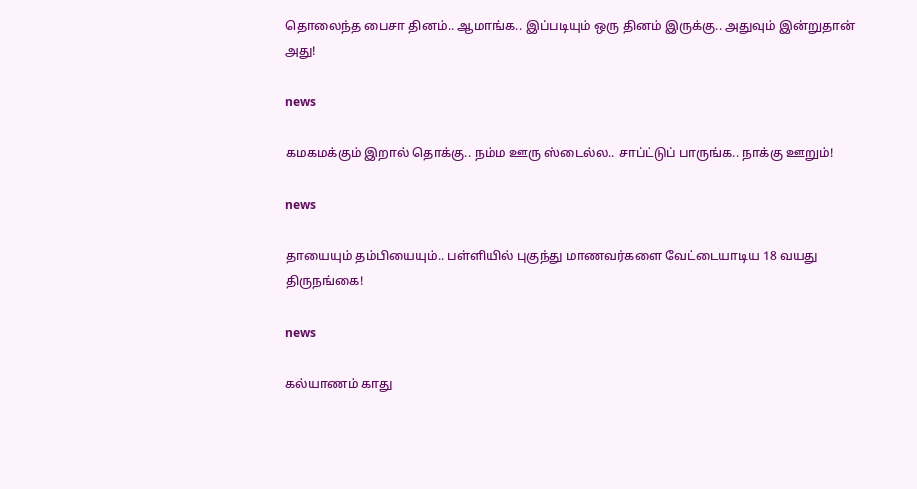தொலைந்த பைசா தினம்.. ஆமாங்க.. இப்படியும் ஒரு தினம் இருக்கு.. அதுவும் இன்றுதான் அது!

news

கமகமக்கும் இறால் தொக்கு.. நம்ம ஊரு ஸ்டைல்ல.. சாப்ட்டுப் பாருங்க.. நாக்கு ஊறும்!

news

தாயையும் தம்பியையும்.. பள்ளியில் புகுந்து மாணவர்களை வேட்டையாடிய 18 வயது திருநங்கை!

news

கல்யாணம் காது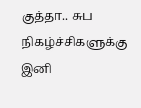குத்தா.. சுப நிகழ்ச்சிகளுக்கு இனி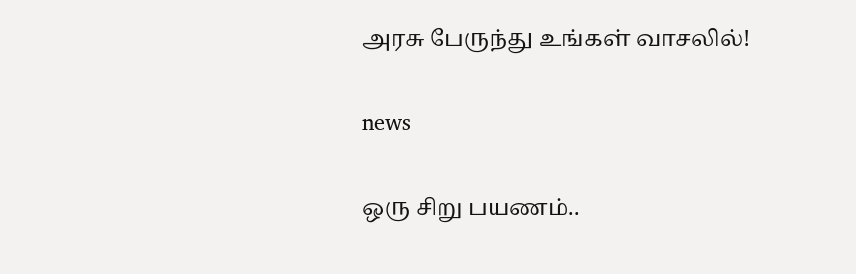அரசு பேருந்து உங்கள் வாசலில்!

news

ஒரு சிறு பயணம்..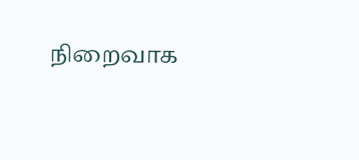நிறைவாக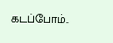கடப்போம்..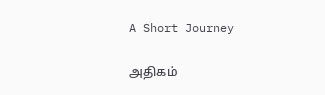A Short Journey

அதிகம்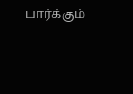பார்க்கும்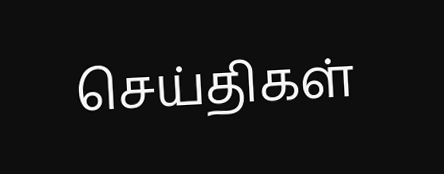செய்திகள்